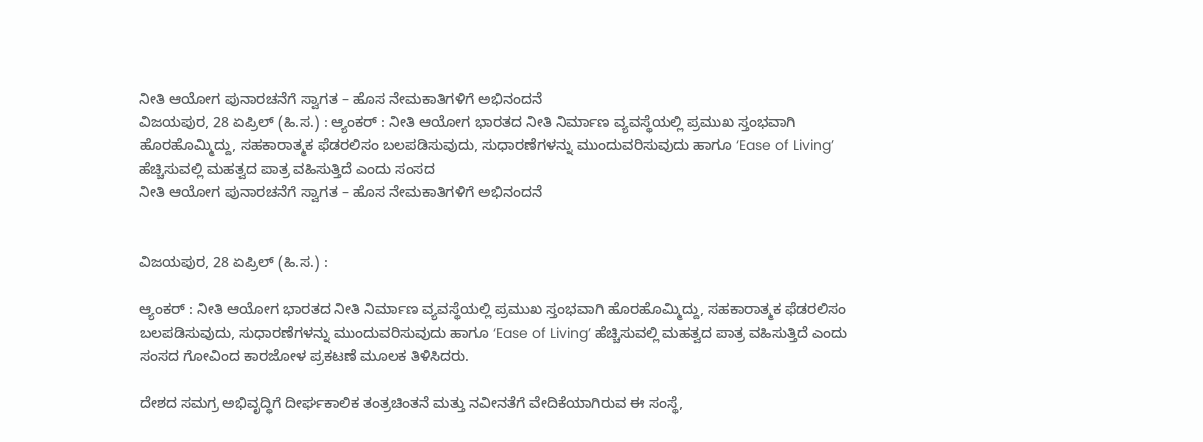ನೀತಿ ಆಯೋಗ ಪುನಾರಚನೆಗೆ ಸ್ವಾಗತ – ಹೊಸ ನೇಮಕಾತಿಗಳಿಗೆ ಅಭಿನಂದನೆ
ವಿಜಯಪುರ, 28 ಏಪ್ರಿಲ್ (ಹಿ.ಸ.) : ಆ್ಯಂಕರ್ : ನೀತಿ ಆಯೋಗ ಭಾರತದ ನೀತಿ ನಿರ್ಮಾಣ ವ್ಯವಸ್ಥೆಯಲ್ಲಿ ಪ್ರಮುಖ ಸ್ತಂಭವಾಗಿ ಹೊರಹೊಮ್ಮಿದ್ದು, ಸಹಕಾರಾತ್ಮಕ ಫೆಡರಲಿಸಂ ಬಲಪಡಿಸುವುದು, ಸುಧಾರಣೆಗಳನ್ನು ಮುಂದುವರಿಸುವುದು ಹಾಗೂ ‘Ease of Living’ ಹೆಚ್ಚಿಸುವಲ್ಲಿ ಮಹತ್ವದ ಪಾತ್ರ ವಹಿಸುತ್ತಿದೆ ಎಂದು ಸಂಸದ
ನೀತಿ ಆಯೋಗ ಪುನಾರಚನೆಗೆ ಸ್ವಾಗತ – ಹೊಸ ನೇಮಕಾತಿಗಳಿಗೆ ಅಭಿನಂದನೆ


ವಿಜಯಪುರ, 28 ಏಪ್ರಿಲ್ (ಹಿ.ಸ.) :

ಆ್ಯಂಕರ್ : ನೀತಿ ಆಯೋಗ ಭಾರತದ ನೀತಿ ನಿರ್ಮಾಣ ವ್ಯವಸ್ಥೆಯಲ್ಲಿ ಪ್ರಮುಖ ಸ್ತಂಭವಾಗಿ ಹೊರಹೊಮ್ಮಿದ್ದು, ಸಹಕಾರಾತ್ಮಕ ಫೆಡರಲಿಸಂ ಬಲಪಡಿಸುವುದು, ಸುಧಾರಣೆಗಳನ್ನು ಮುಂದುವರಿಸುವುದು ಹಾಗೂ ‘Ease of Living’ ಹೆಚ್ಚಿಸುವಲ್ಲಿ ಮಹತ್ವದ ಪಾತ್ರ ವಹಿಸುತ್ತಿದೆ ಎಂದು ಸಂಸದ ಗೋವಿಂದ ಕಾರಜೋಳ ಪ್ರಕಟಣೆ ಮೂಲಕ ತಿಳಿಸಿದರು.

ದೇಶದ ಸಮಗ್ರ ಅಭಿವೃದ್ಧಿಗೆ ದೀರ್ಘಕಾಲಿಕ ತಂತ್ರಚಿಂತನೆ ಮತ್ತು ನವೀನತೆಗೆ ವೇದಿಕೆಯಾಗಿರುವ ಈ ಸಂಸ್ಥೆ,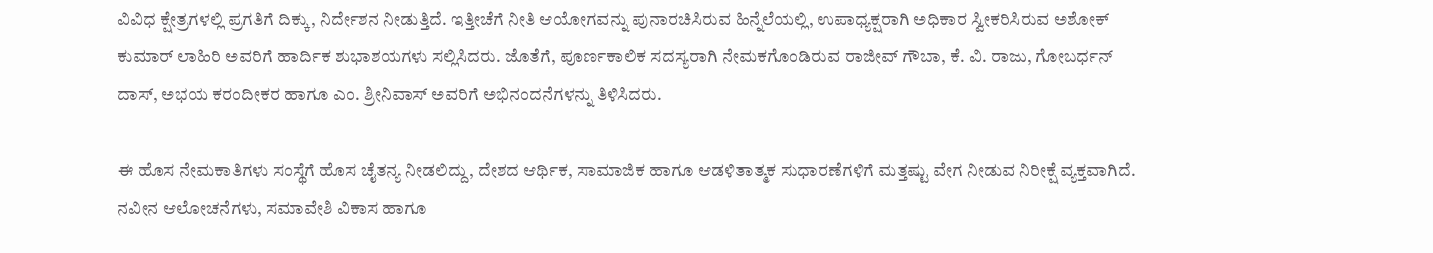ವಿವಿಧ ಕ್ಷೇತ್ರಗಳಲ್ಲಿ ಪ್ರಗತಿಗೆ ದಿಕ್ಕು, ನಿರ್ದೇಶನ ನೀಡುತ್ತಿದೆ. ಇತ್ತೀಚೆಗೆ ನೀತಿ ಆಯೋಗವನ್ನು ಪುನಾರಚಿಸಿರುವ ಹಿನ್ನೆಲೆಯಲ್ಲಿ, ಉಪಾಧ್ಯಕ್ಷರಾಗಿ ಅಧಿಕಾರ ಸ್ವೀಕರಿಸಿರುವ ಅಶೋಕ್ ಕುಮಾರ್ ಲಾಹಿರಿ ಅವರಿಗೆ ಹಾರ್ದಿಕ ಶುಭಾಶಯಗಳು ಸಲ್ಲಿಸಿದರು. ಜೊತೆಗೆ, ಪೂರ್ಣಕಾಲಿಕ ಸದಸ್ಯರಾಗಿ ನೇಮಕಗೊಂಡಿರುವ ರಾಜೀವ್ ಗೌಬಾ, ಕೆ. ವಿ. ರಾಜು, ಗೋಬರ್ಧನ್ ದಾಸ್, ಅಭಯ ಕರಂದೀಕರ ಹಾಗೂ ಎಂ. ಶ್ರೀನಿವಾಸ್ ಅವರಿಗೆ ಅಭಿನಂದನೆಗಳನ್ನು ತಿಳಿಸಿದರು.

ಈ ಹೊಸ ನೇಮಕಾತಿಗಳು ಸಂಸ್ಥೆಗೆ ಹೊಸ ಚೈತನ್ಯ ನೀಡಲಿದ್ದು, ದೇಶದ ಆರ್ಥಿಕ, ಸಾಮಾಜಿಕ ಹಾಗೂ ಆಡಳಿತಾತ್ಮಕ ಸುಧಾರಣೆಗಳಿಗೆ ಮತ್ತಷ್ಟು ವೇಗ ನೀಡುವ ನಿರೀಕ್ಷೆ ವ್ಯಕ್ತವಾಗಿದೆ. ನವೀನ ಆಲೋಚನೆಗಳು, ಸಮಾವೇಶಿ ವಿಕಾಸ ಹಾಗೂ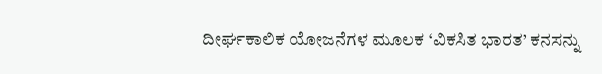ದೀರ್ಘಕಾಲಿಕ ಯೋಜನೆಗಳ ಮೂಲಕ ‘ವಿಕಸಿತ ಭಾರತ’ ಕನಸನ್ನು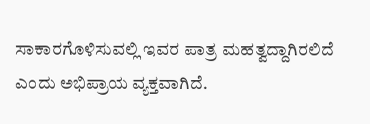ಸಾಕಾರಗೊಳಿಸುವಲ್ಲಿ ಇವರ ಪಾತ್ರ ಮಹತ್ವದ್ದಾಗಿರಲಿದೆ ಎಂದು ಅಭಿಪ್ರಾಯ ವ್ಯಕ್ತವಾಗಿದೆ.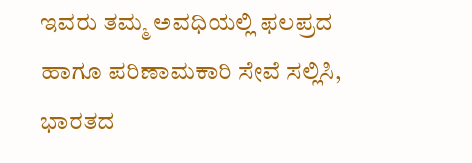ಇವರು ತಮ್ಮ ಅವಧಿಯಲ್ಲಿ ಫಲಪ್ರದ ಹಾಗೂ ಪರಿಣಾಮಕಾರಿ ಸೇವೆ ಸಲ್ಲಿಸಿ, ಭಾರತದ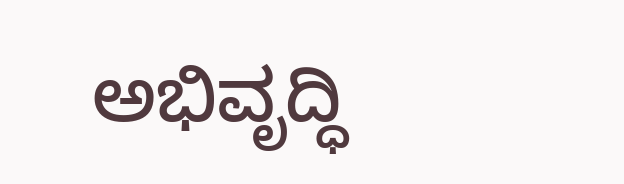ಅಭಿವೃದ್ಧಿ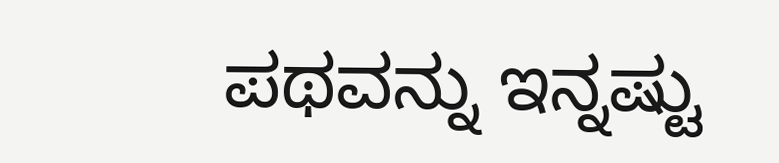ಪಥವನ್ನು ಇನ್ನಷ್ಟು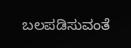ಬಲಪಡಿಸುವಂತೆ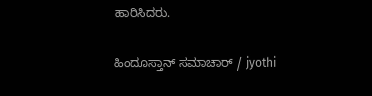ಹಾರಿಸಿದರು.

ಹಿಂದೂಸ್ತಾನ್ ಸಮಾಚಾರ್ / jyothi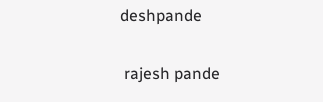deshpande


 rajesh pande